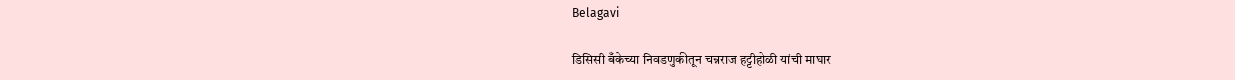Belagavi

डिसिसी बँकेच्या निवडणुकीतून चन्नराज हट्टीहोळी यांची माघार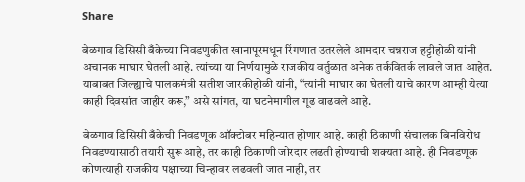Share

बेळगाव डिसिसी बँकेच्या निवडणुकीत खानापूरमधून रिंगणात उतरलेले आमदार चन्नराज हट्टीहोळी यांनी अचानक माघार घेतली आहे. त्यांच्या या निर्णयामुळे राजकीय वर्तुळात अनेक तर्कवितर्क लावले जात आहेत. याबाबत जिल्ह्याचे पालकमंत्री सतीश जारकीहोळी यांनी, “त्यांनी माघार का घेतली याचे कारण आम्ही येत्या काही दिवसांत जाहीर करू,” असे सांगत, या घटनेमागील गूढ वाढवले आहे.

बेळगाव डिसिसी बँकेची निवडणूक ऑक्टोबर महिन्यात होणार आहे. काही ठिकाणी संचालक बिनविरोध निवडण्यासाठी तयारी सुरू आहे, तर काही ठिकाणी जोरदार लढती होण्याची शक्यता आहे. ही निवडणूक कोणत्याही राजकीय पक्षाच्या चिन्हावर लढवली जात नाही, तर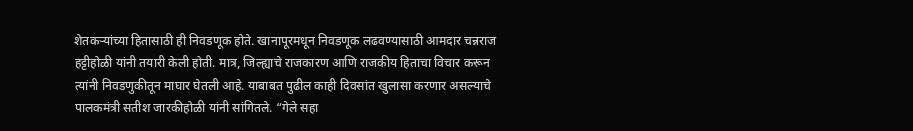शेतकऱ्यांच्या हितासाठी ही निवडणूक होते. खानापूरमधून निवडणूक लढवण्यासाठी आमदार चन्नराज हट्टीहोळी यांनी तयारी केली होती. मात्र, जिल्ह्याचे राजकारण आणि राजकीय हिताचा विचार करून त्यांनी निवडणुकीतून माघार घेतली आहे. याबाबत पुढील काही दिवसांत खुलासा करणार असल्याचे पालकमंत्री सतीश जारकीहोळी यांनी सांगितले. “गेले सहा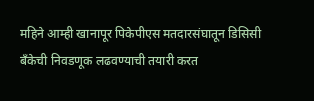महिने आम्ही खानापूर पिकेपीएस मतदारसंघातून डिसिसी बँकेची निवडणूक लढवण्याची तयारी करत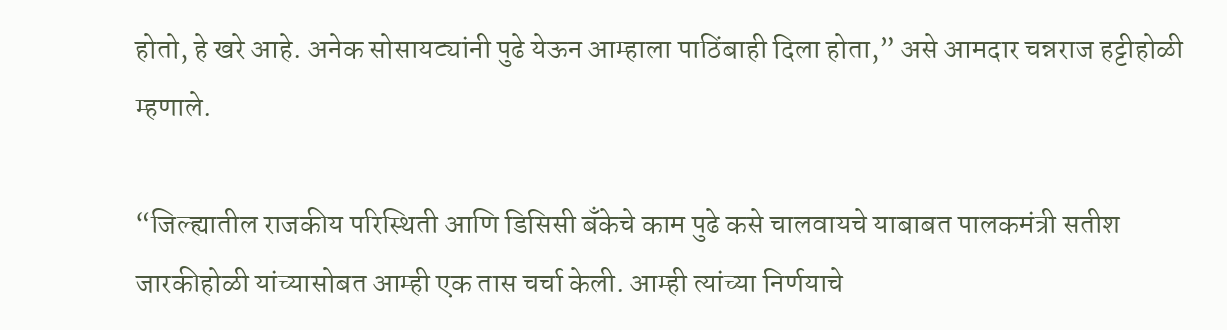होतो, हे खरे आहे. अनेक सोसायट्यांनी पुढे येऊन आम्हाला पाठिंबाही दिला होता,” असे आमदार चन्नराज हट्टीहोळी म्हणाले.

“जिल्ह्यातील राजकीय परिस्थिती आणि डिसिसी बँकेचे काम पुढे कसे चालवायचे याबाबत पालकमंत्री सतीश जारकीहोळी यांच्यासोबत आम्ही एक तास चर्चा केली. आम्ही त्यांच्या निर्णयाचे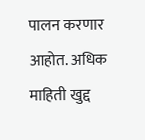पालन करणार आहोत. अधिक माहिती खुद्द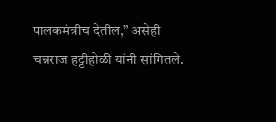पालकमंत्रीच देतील,” असेही चन्नराज हट्टीहोळी यांनी सांगितले.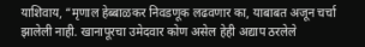याशिवाय, “मृणाल हेब्बाळकर निवडणूक लढवणार का, याबाबत अजून चर्चा झालेली नाही. खानापूरचा उमेदवार कोण असेल हेही अद्याप ठरलेले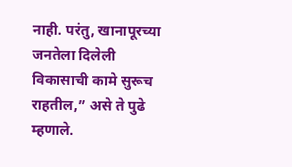नाही. परंतु, खानापूरच्या जनतेला दिलेली विकासाची कामे सुरूच राहतील,” असे ते पुढे म्हणाले.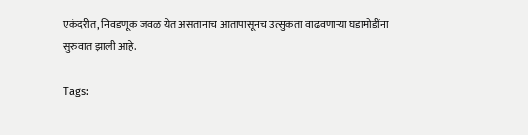एकंदरीत, निवडणूक जवळ येत असतानाच आतापासूनच उत्सुकता वाढवणाऱ्या घडामोडींना सुरुवात झाली आहे.

Tags: